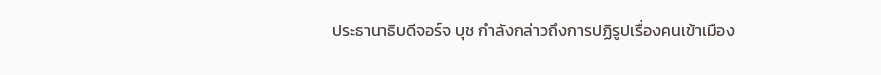ประธานาธิบดีจอร์จ บุช กำลังกล่าวถึงการปฏิรูปเรื่องคนเข้าเมือง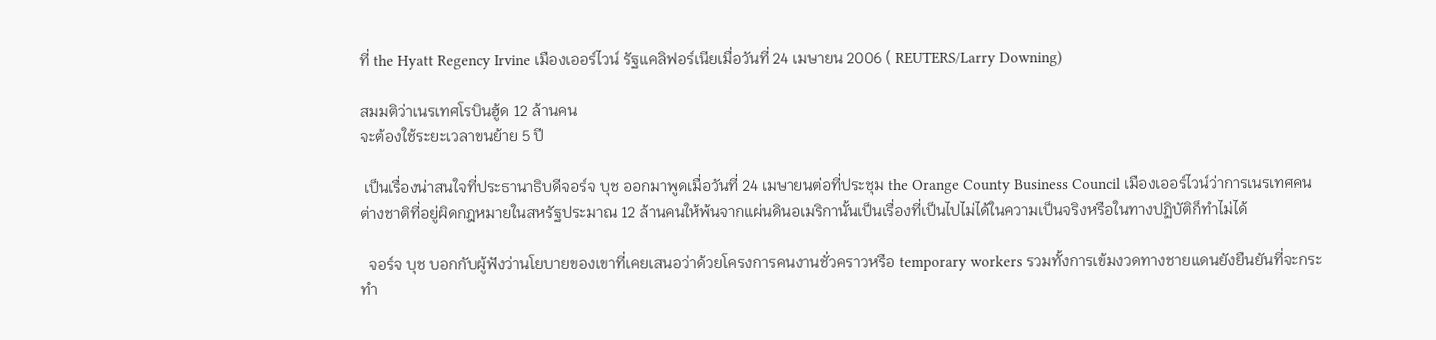ที่ the Hyatt Regency Irvine เมืองเออร์ไวน์ รัฐแคลิฟอร์เนียเมื่อวันที่ 24 เมษายน 2006 ( REUTERS/Larry Downing)

สมมติว่าเนรเทศโรบินฮู้ด 12 ล้านคน
จะต้องใช้ระยะเวลาขนย้าย 5 ปี

 เป็นเรื่องน่าสนใจที่ประธานาธิบดีจอร์จ บุช ออกมาพูดเมื่อวันที่ 24 เมษายนต่อที่ประชุม the Orange County Business Council เมืองเออร์ไวน์ว่าการเนรเทศคนต่างชาติที่อยู่ผิดกฎหมายในสหรัฐประมาณ 12 ล้านคนให้พ้นจากแผ่นดินอเมริกานั้นเป็นเรื่องที่เป็นไปไม่ได้ในความเป็นจริงหรือในทางปฏิบัติก็ทำไม่ได้

  จอร์จ บุช บอกกับผู้ฟังว่านโยบายของเขาที่เคยเสนอว่าด้วยโครงการคนงานชั่วคราวหรือ temporary workers รวมทั้งการเข้มงวดทางชายแดนยังยืนยันที่จะกระทำ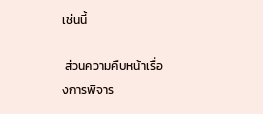เช่นนี้

 ส่วนความคืบหน้าเรื่องการพิจาร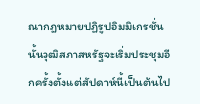ณากฎหมายปฏิรูปอิมมิเกรชั่นนั้นวุฒิสภาสหรัฐจะเริ่มประชุมอีกครั้งตั้งแต่สัปดาห์นี้เป็นต้นไป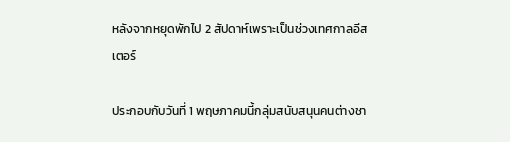หลังจากหยุดพักไป 2 สัปดาห์เพราะเป็นช่วงเทศกาลอีสเตอร์

ประกอบกับวันที่ 1 พฤษภาคมนี้กลุ่มสนับสนุนคนต่างชา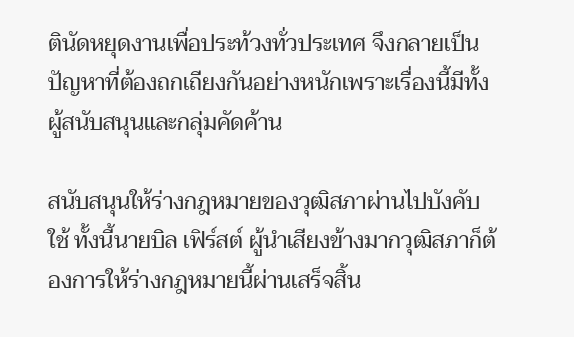ตินัดหยุดงานเพื่อประท้วงทั่วประเทศ จึงกลายเป็นปัญหาที่ต้องถกเถียงกันอย่างหนักเพราะเรื่องนี้มีทั้งผู้สนับสนุนและกลุ่มคัดค้าน

สนับสนุนให้ร่างกฎหมายของวุฒิสภาผ่านไปบังคับใช้ ทั้งนี้นายบิล เฟิร์สต์ ผู้นำเสียงข้างมากวุฒิสภาก็ต้องการให้ร่างกฎหมายนี้ผ่านเสร็จสิ้น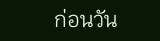ก่อนวัน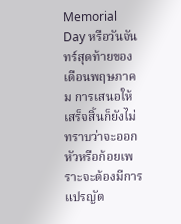Memorial Day หรือวันจันทร์สุดท้ายของเดือนพฤษภาคม การเสนอให้เสร็จสิ้นก็ยังไม่ทราบว่าจะออกหัวหรือก้อยเพราะจะต้องมีการแปรญัต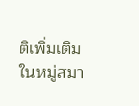ติเพิ่มเติมในหมู่สมา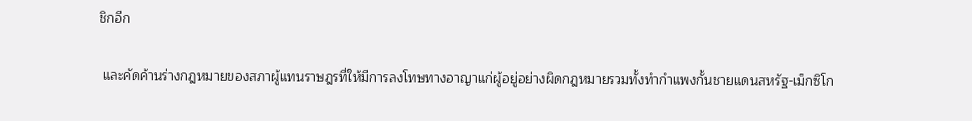ชิกอีก

 และคัดค้านร่างกฎหมายของสภาผู้แทนราษฎรที่ให้มีการลงโทษทางอาญาแก่ผู้อยู่อย่างผิดกฎหมายรวมทั้งทำกำแพงกั้นชายแดนสหรัฐ-เม็กซิโก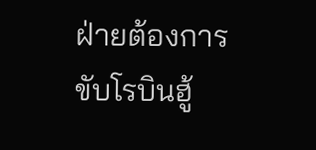ฝ่ายต้องการขับโรบินฮู้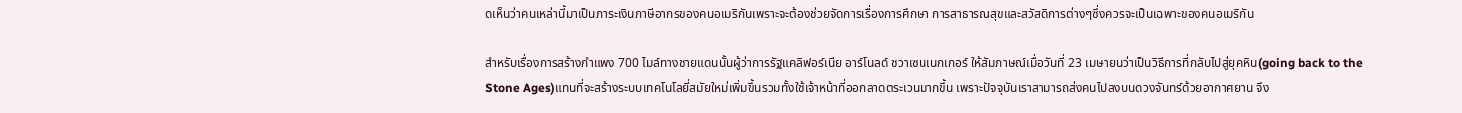ดเห็นว่าคนเหล่านี้มาเป็นภาระเงินภาษีอากรของคนอเมริกันเพราะจะต้องช่วยจัดการเรื่องการศึกษา การสาธารณสุขและสวัสดิการต่างๆซึ่งควรจะเป็นเฉพาะของคนอเมริกัน

สำหรับเรื่องการสร้างกำแพง 700 ไมล์ทางชายแดนนั้นผู้ว่าการรัฐแคลิฟอร์เนีย อาร์โนลด์ ชวาเซนเนกเกอร์ ให้สัมภาษณ์เมื่อวันที่ 23 เมษายนว่าเป็นวิธีการที่กลับไปสู่ยุคหิน(going back to the Stone Ages)แทนที่จะสร้างระบบเทคโนโลยี่สมัยใหม่เพิ่มขึ้นรวมทั้งใช้เจ้าหน้าที่ออกลาดตระเวนมากขึ้น เพราะปัจจุบันเราสามารถส่งคนไปลงบนดวงจันทร์ด้วยอากาศยาน จึง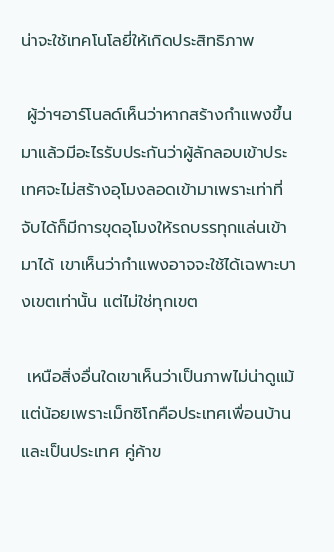น่าจะใช้เทคโนโลยี่ให้เกิดประสิทธิภาพ

 ผู้ว่าฯอาร์โนลด์เห็นว่าหากสร้างกำแพงขึ้นมาแล้วมีอะไรรับประกันว่าผู้ลักลอบเข้าประเทศจะไม่สร้างอุโมงลอดเข้ามาเพราะเท่าที่จับได้ก็มีการขุดอุโมงให้รถบรรทุกแล่นเข้ามาได้ เขาเห็นว่ากำแพงอาจจะใช้ได้เฉพาะบางเขตเท่านั้น แต่ไม่ใช่ทุกเขต

 เหนือสิ่งอื่นใดเขาเห็นว่าเป็นภาพไม่น่าดูแม้แต่น้อยเพราะเม็กซิโกคือประเทศเพื่อนบ้านและเป็นประเทศ คู่ค้าข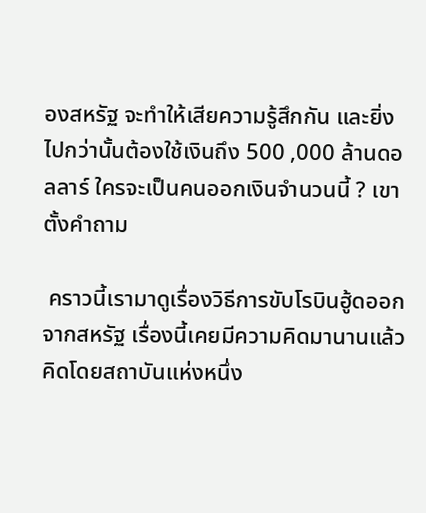องสหรัฐ จะทำให้เสียความรู้สึกกัน และยิ่งไปกว่านั้นต้องใช้เงินถึง 500 ,000 ล้านดอลลาร์ ใครจะเป็นคนออกเงินจำนวนนี้ ? เขาตั้งคำถาม

 คราวนี้เรามาดูเรื่องวิธีการขับโรบินฮู้ดออกจากสหรัฐ เรื่องนี้เคยมีความคิดมานานแล้ว คิดโดยสถาบันแห่งหนึ่ง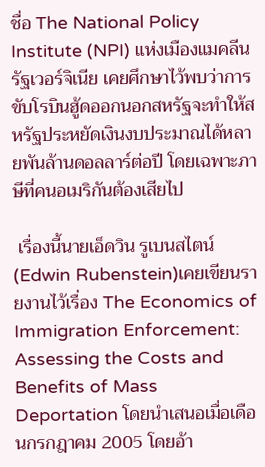ชื่อ The National Policy Institute (NPI) แห่งเมืองแมคลีน รัฐเวอร์จิเนีย เคยศึกษาไว้พบว่าการขับโรบินฮู้ดออกนอกสหรัฐจะทำให้สหรัฐประหยัดเงินงบประมาณได้หลายพันล้านดอลลาร์ต่อปี โดยเฉพาะภาษีที่คนอเมริกันต้องเสียไป

 เรื่องนี้นายเอ็ดวิน รูเบนสไตน์ (Edwin Rubenstein)เคยเขียนรายงานไว้เรื่อง The Economics of Immigration Enforcement: Assessing the Costs and Benefits of Mass Deportation โดยนำเสนอเมื่อเดือนกรกฎาคม 2005 โดยอ้า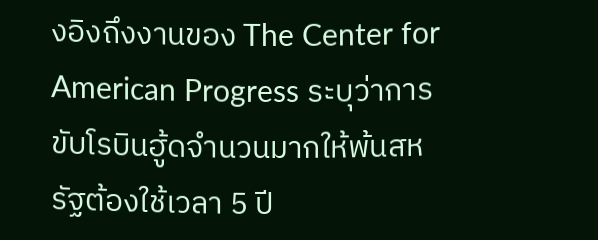งอิงถึงงานของ The Center for American Progress ระบุว่าการขับโรบินฮู้ดจำนวนมากให้พ้นสหรัฐต้องใช้เวลา 5 ปี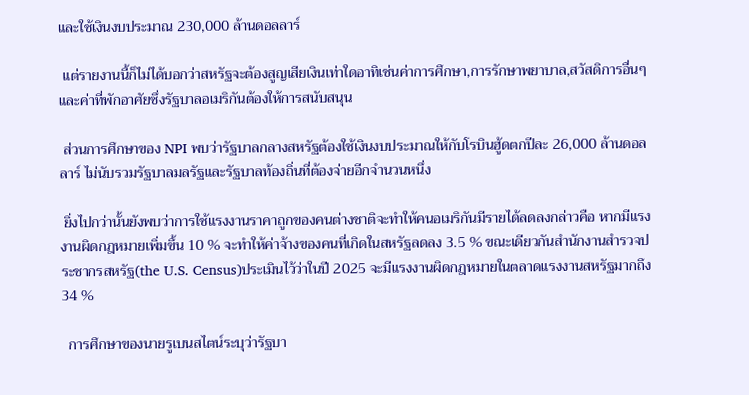และใช้เงินงบประมาณ 230,000 ล้านดอลลาร์

 แต่รายงานนี้ก็ไม่ได้บอกว่าสหรัฐจะต้องสูญเสียเงินเท่าใดอาทิเช่นค่าการศึกษา,การรักษาพยาบาล,สวัสดิการอื่นๆและค่าที่พักอาศัยซึ่งรัฐบาลอเมริกันต้องให้การสนับสนุน

 ส่วนการศึกษาของ NPI พบว่ารัฐบาลกลางสหรัฐต้องใช้เงินงบประมาณให้กับโรบินฮู้ดตกปีละ 26,000 ล้านดอลลาร์ ไม่นับรวมรัฐบาลมลรัฐและรัฐบาลท้องถิ่นที่ต้องจ่ายอีกจำนวนหนึ่ง

 ยิ่งไปกว่านั้นยังพบว่าการใช้แรงงานราคาถูกของคนต่างชาติจะทำให้คนอเมริกันมีรายได้ลดลงกล่าวคือ หากมีแรงงานผิดกฎหมายเพิ่มขึ้น 10 % จะทำให้ค่าจ้างของคนที่เกิดในสหรัฐลดลง 3.5 % ขณะเดียวกันสำนักงานสำรวจประชากรสหรัฐ(the U.S. Census)ประเมินไว้ว่าในปี 2025 จะมีแรงงานผิดกฎหมายในตลาดแรงงานสหรัฐมากถึง 34 %

  การศึกษาของนายรูเบนสไตน์ระบุว่ารัฐบา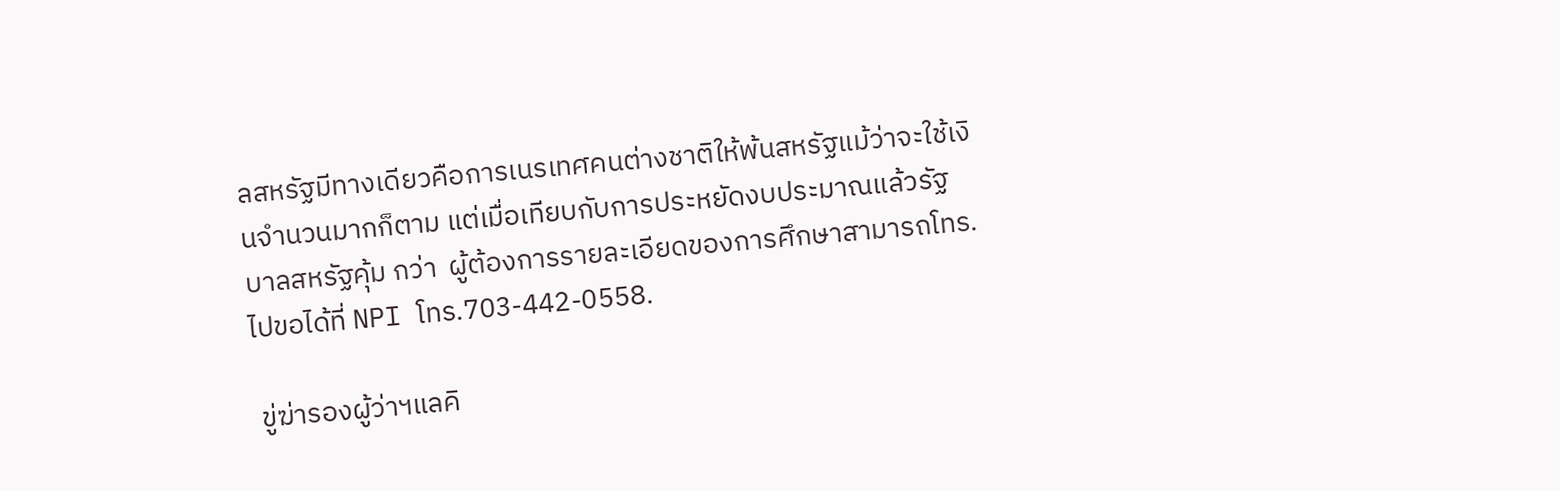ลสหรัฐมีทางเดียวคือการเนรเทศคนต่างชาติให้พ้นสหรัฐแม้ว่าจะใช้เงินจำนวนมากก็ตาม แต่เมื่อเทียบกับการประหยัดงบประมาณแล้วรัฐบาลสหรัฐคุ้ม กว่า  ผู้ต้องการรายละเอียดของการศึกษาสามารถโทร.ไปขอได้ที่ NPI โทร.703-442-0558.

 ขู่ฆ่ารองผู้ว่าฯแลคิ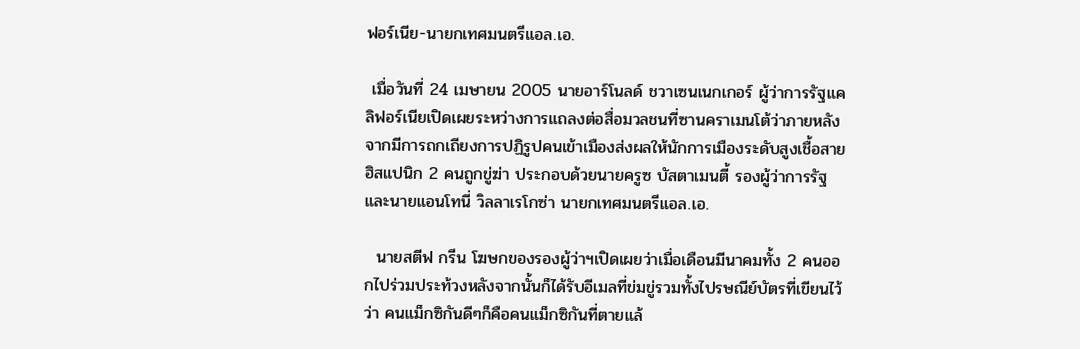ฟอร์เนีย-นายกเทศมนตรีแอล.เอ.

 เมื่อวันที่ 24 เมษายน 2005 นายอาร์โนลด์ ชวาเซนเนกเกอร์ ผู้ว่าการรัฐแคลิฟอร์เนียเปิดเผยระหว่างการแถลงต่อสื่อมวลชนที่ซานคราเมนโต้ว่าภายหลังจากมีการถกเถียงการปฏิรูปคนเข้าเมืองส่งผลให้นักการเมืองระดับสูงเชื้อสายฮิสแปนิก 2 คนถูกขู่ฆ่า ประกอบด้วยนายครูซ บัสตาเมนตี้ รองผู้ว่าการรัฐและนายแอนโทนี่ วิลลาเรโกซ่า นายกเทศมนตรีแอล.เอ.

  นายสตีฟ กรีน โฆษกของรองผู้ว่าฯเปิดเผยว่าเมื่อเดือนมีนาคมทั้ง 2 คนออกไปร่วมประท้วงหลังจากนั้นก็ได้รับอีเมลที่ข่มขู่รวมทั้งไปรษณีย์บัตรที่เขียนไว้ว่า คนแม็กซิกันดีๆก็คือคนแม็กซิกันที่ตายแล้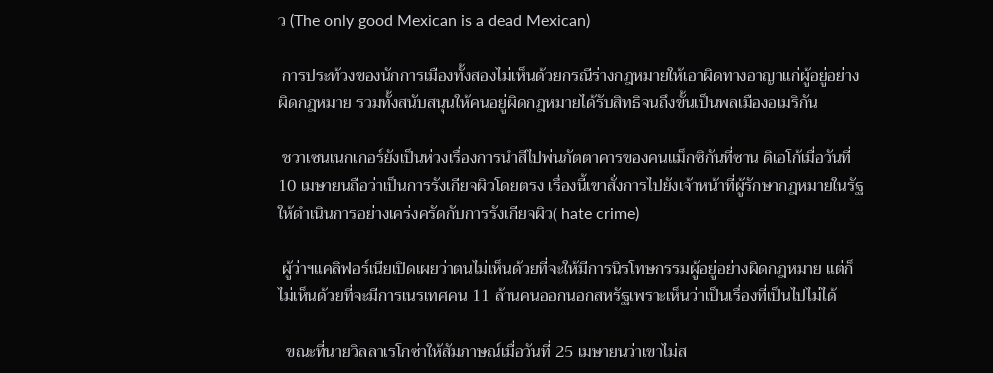ว (The only good Mexican is a dead Mexican)

 การประท้วงของนักการเมืองทั้งสองไม่เห็นด้วยกรณีร่างกฎหมายให้เอาผิดทางอาญาแก่ผู้อยู่อย่างผิดกฎหมาย รวมทั้งสนับสนุนให้คนอยู่ผิดกฎหมายได้รับสิทธิจนถึงขั้นเป็นพลเมืองอเมริกัน

 ชวาเซนเนกเกอร์ยังเป็นห่วงเรื่องการนำสีไปพ่นภัตตาคารของคนแม็กซิกันที่ซาน ดิเอโก้เมื่อวันที่ 10 เมษายนถือว่าเป็นการรังเกียจผิวโดยตรง เรื่องนี้เขาสั่งการไปยังเจ้าหน้าที่ผู้รักษากฎหมายในรัฐให้ดำเนินการอย่างเคร่งครัดกับการรังเกียจผิว( hate crime)

 ผู้ว่าฯแคลิฟอร์เนียเปิดเผยว่าตนไม่เห็นด้วยที่จะให้มีการนิรโทษกรรมผู้อยู่อย่างผิดกฎหมาย แต่ก็ไม่เห็นด้วยที่จะมีการเนรเทศคน 11 ล้านคนออกนอกสหรัฐเพราะเห็นว่าเป็นเรื่องที่เป็นไปไม่ได้

  ขณะที่นายวิลลาเรโกซ่าให้สัมภาษณ์เมื่อวันที่ 25 เมษายนว่าเขาไม่ส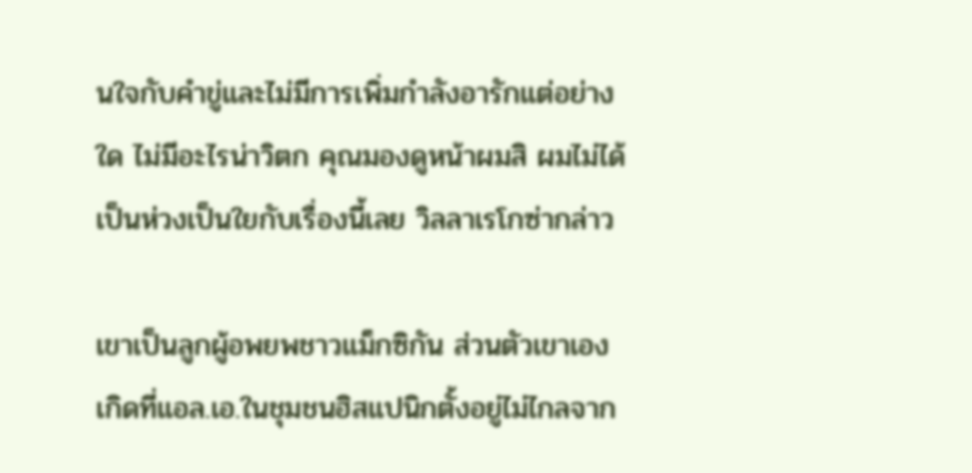นใจกับคำขู่และไม่มีการเพิ่มกำลังอารักแต่อย่างใด ไม่มีอะไรน่าวิตก คุณมองดูหน้าผมสิ ผมไม่ได้เป็นห่วงเป็นใยกับเรื่องนี้เลย วิลลาเรโกซ่ากล่าว

เขาเป็นลูกผู้อพยพชาวแม็กซิกัน ส่วนตัวเขาเองเกิดที่แอล.เอ.ในชุมชนฮิสแปนิกตั้งอยู่ไม่ไกลจาก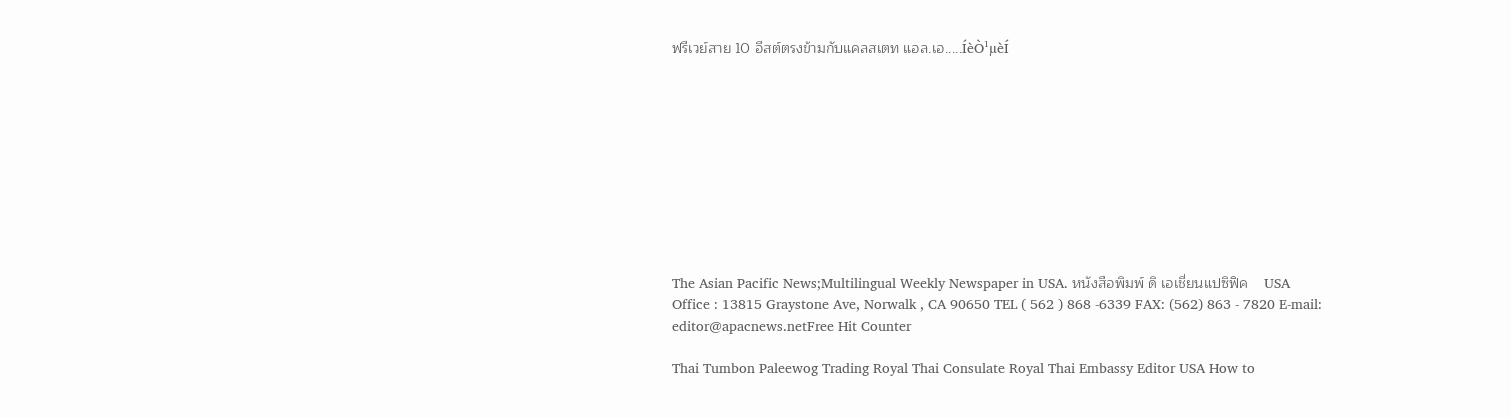ฟรีเวย์สาย 10 อีสต์ตรงข้ามกับแคลสเตท แอล.เอ.....ÍèÒ¹µèÍ










The Asian Pacific News;Multilingual Weekly Newspaper in USA. หนังสือพิมพ์ ดิ เอเชี่ยนแปซิฟิค    USA Office : 13815 Graystone Ave, Norwalk , CA 90650 TEL ( 562 ) 868 -6339 FAX: (562) 863 - 7820 E-mail: editor@apacnews.netFree Hit Counter

Thai Tumbon Paleewog Trading Royal Thai Consulate Royal Thai Embassy Editor USA How to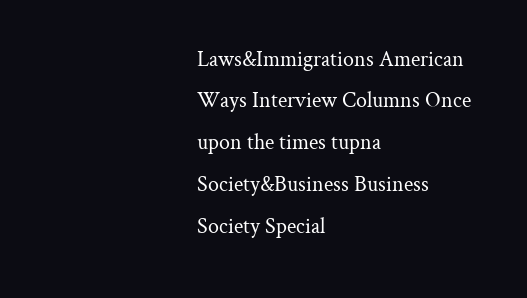Laws&Immigrations American Ways Interview Columns Once upon the times tupna Society&Business Business Society Special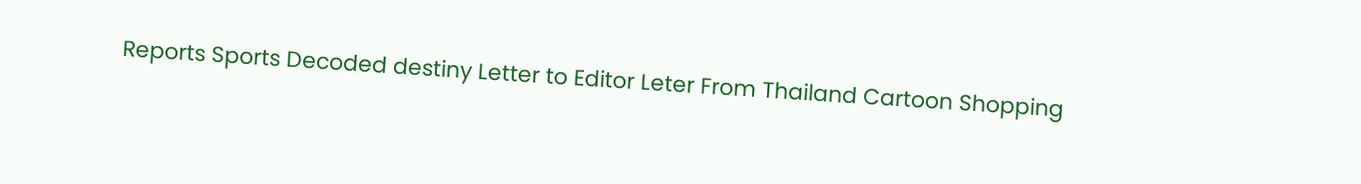Reports Sports Decoded destiny Letter to Editor Leter From Thailand Cartoon Shopping